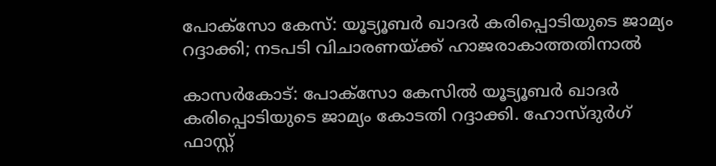പോക്‌സോ കേസ്: യൂട്യൂബർ ഖാദർ കരിപ്പൊടിയുടെ ജാമ്യം റദ്ദാക്കി; നടപടി വിചാരണയ്ക്ക് ഹാജരാകാത്തതിനാൽ

കാസർകോട്: പോക്‌സോ കേസിൽ യൂട്യൂബർ ഖാദർ കരിപ്പൊടിയുടെ ജാമ്യം കോടതി റദ്ദാക്കി. ഹോസ്ദുർഗ് ഫാസ്റ്റ്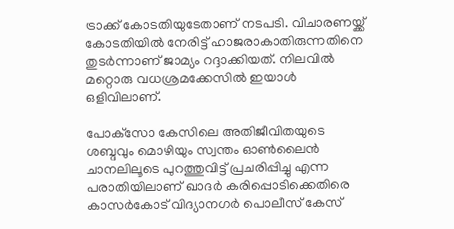ട്രാക്ക് കോടതിയുടേതാണ് നടപടി. വിചാരണയ്ക്ക് കോടതിയിൽ നേരിട്ട് ഹാജരാകാതിരുന്നതിനെ തുടർന്നാണ് ജാമ്യം റദ്ദാക്കിയത്. നിലവിൽ മറ്റൊരു വധശ്രമക്കേസിൽ ഇയാൾ ഒളിവിലാണ്.

പോക്‌സോ കേസിലെ അതിജീവിതയുടെ ശബ്ദവും മൊഴിയും സ്വന്തം ഓൺലൈൻ ചാനലിലൂടെ പുറത്തുവിട്ട് പ്രചരിപ്പിച്ചു എന്ന പരാതിയിലാണ് ഖാദർ കരിപ്പൊടിക്കെതിരെ കാസർകോട് വിദ്യാനഗർ പൊലീസ് കേസ്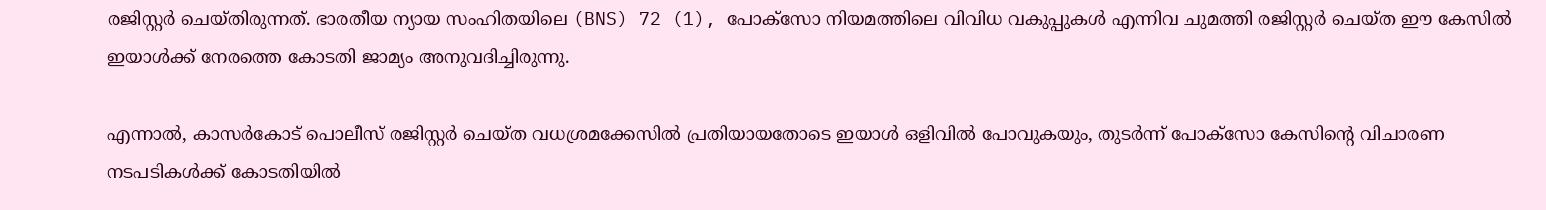രജിസ്റ്റർ ചെയ്തിരുന്നത്. ഭാരതീയ ന്യായ സംഹിതയിലെ (BNS) 72 (1), പോക്‌സോ നിയമത്തിലെ വിവിധ വകുപ്പുകൾ എന്നിവ ചുമത്തി രജിസ്റ്റർ ചെയ്ത ഈ കേസിൽ ഇയാൾക്ക് നേരത്തെ കോടതി ജാമ്യം അനുവദിച്ചിരുന്നു.

എന്നാൽ, കാസർകോട് പൊലീസ് രജിസ്റ്റർ ചെയ്ത വധശ്രമക്കേസിൽ പ്രതിയായതോടെ ഇയാൾ ഒളിവിൽ പോവുകയും, തുടർന്ന് പോക്‌സോ കേസിന്റെ വിചാരണ നടപടികൾക്ക് കോടതിയിൽ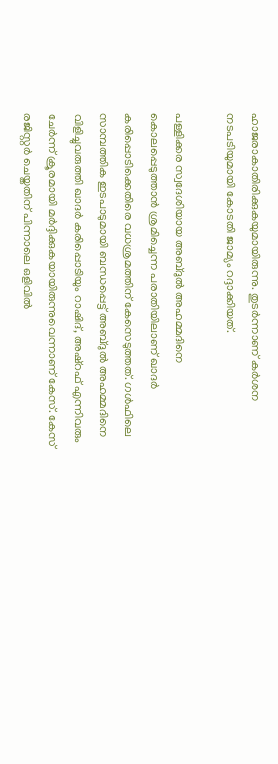ഹാജരാകാതിരിക്കുകയുമായിരുന്നു. തുടർന്നാണ് കർശന നടപടിയുമായി കോടതി ജാമ്യം റദ്ദാക്കിയത്.

പള്ളിക്കര സ്വദേശിയായ അബ്ദുൽ അഹമ്മദിനെ കൊലപ്പെടുത്താൻ ശ്രമിച്ചെന്ന പരാതിയിലാണ് ഖാദർ കരിപ്പൊടിക്കെതിരെ വധശ്രമത്തിന് കേസെടുത്തത്. ഗൾഫിലെ സാമ്പത്തിക ഇടപാടുമായി ബന്ധപ്പെട്ട് അബ്ദുൽ അഹമ്മദിനെ വിളിച്ചുവരുത്തി ഖാദർ കരിപ്പൊടിയും റാഷിദ്, അഷ്റഫ് എന്നിവരും ചേർന്ന് ക്രൂരമായി മർദ്ദിക്കുകയായിരുന്നുവെന്നാണ് കേസ്. കേസ് രജിസ്റ്റർ ചെയ്തതിന് പിന്നാലെ ഒളിവിൽ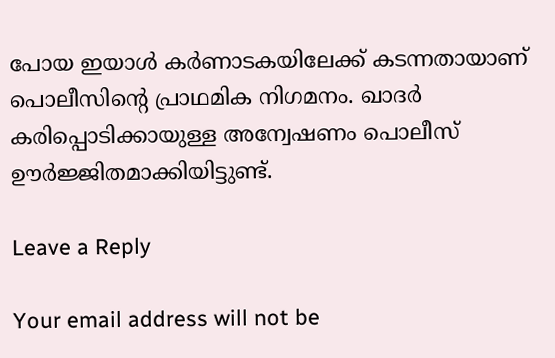പോയ ഇയാൾ കർണാടകയിലേക്ക് കടന്നതായാണ് പൊലീസിന്റെ പ്രാഥമിക നിഗമനം. ഖാദർ കരിപ്പൊടിക്കായുള്ള അന്വേഷണം പൊലീസ് ഊർജ്ജിതമാക്കിയിട്ടുണ്ട്.

Leave a Reply

Your email address will not be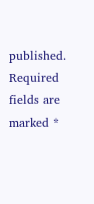published. Required fields are marked *